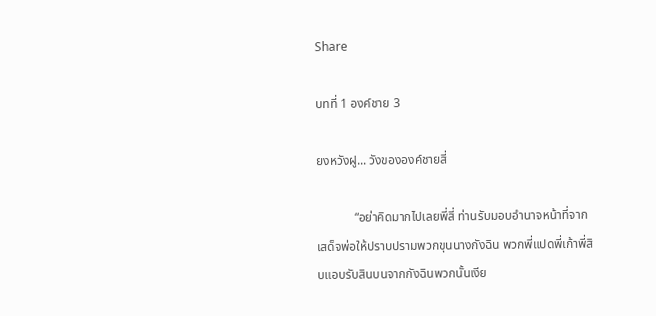Share

บทที่ 1 องค์ชาย 3

ยงหวังฝู... วังขององค์ชายสี่

            “อย่าคิดมากไปเลยพี่สี่ ท่านรับมอบอำนาจหน้าที่จากเสด็จพ่อให้ปราบปรามพวกขุนนางกังฉิน พวกพี่แปดพี่เก้าพี่สิบแอบรับสินบนจากกังฉินพวกนั้นเงีย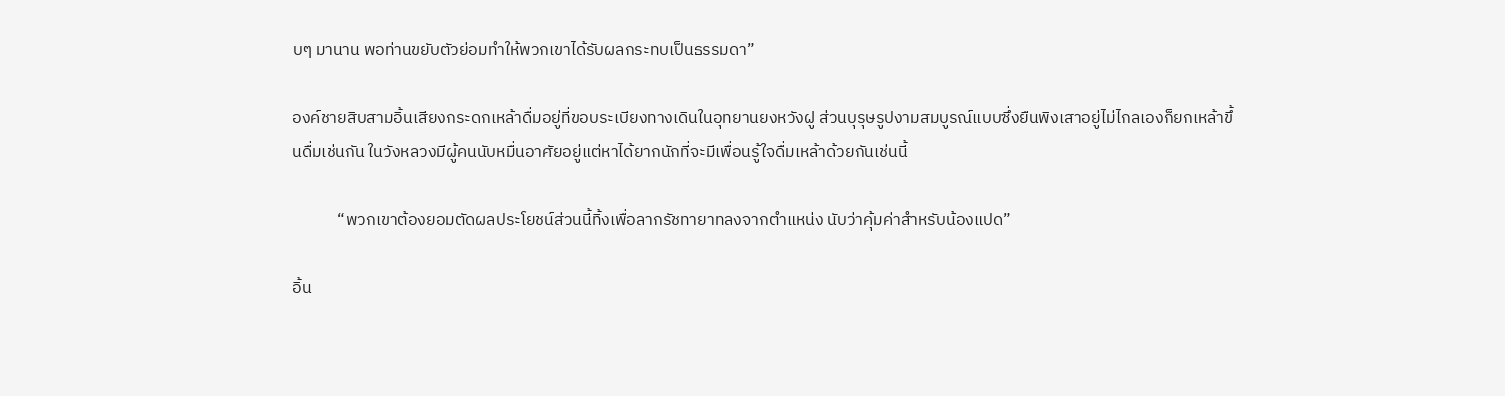บๆ มานาน พอท่านขยับตัวย่อมทำให้พวกเขาได้รับผลกระทบเป็นธรรมดา”

องค์ชายสิบสามอิ้นเสียงกระดกเหล้าดื่มอยู่ที่ขอบระเบียงทางเดินในอุทยานยงหวังฝู ส่วนบุรุษรูปงามสมบูรณ์แบบซึ่งยืนพิงเสาอยู่ไม่ไกลเองก็ยกเหล้าขึ้นดื่มเช่นกัน ในวังหลวงมีผู้คนนับหมื่นอาศัยอยู่แต่หาได้ยากนักที่จะมีเพื่อนรู้ใจดื่มเหล้าด้วยกันเช่นนี้

            “พวกเขาต้องยอมตัดผลประโยชน์ส่วนนี้ทิ้งเพื่อลากรัชทายาทลงจากตำแหน่ง นับว่าคุ้มค่าสำหรับน้องแปด”

อิ้น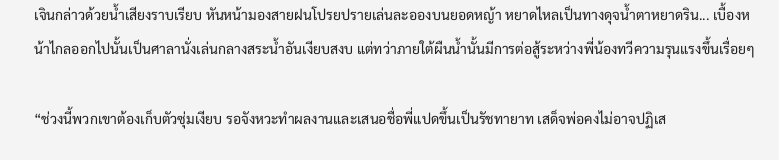เจินกล่าวด้วยน้ำเสียงราบเรียบ หันหน้ามองสายฝนโปรยปรายเล่นละอองบนยอดหญ้า หยาดไหลเป็นทางดุจน้ำตาหยาดริน... เบื้องหน้าไกลออกไปนั้นเป็นศาลานั่งเล่นกลางสระน้ำอันเงียบสงบ แต่ทว่าภายใต้ผืนน้ำนั้นมีการต่อสู้ระหว่างพี่น้องทวีความรุนแรงขึ้นเรื่อยๆ

“ช่วงนี้พวกเขาต้องเก็บตัวซุ่มเงียบ รอจังหวะทำผลงานและเสนอชื่อพี่แปดขึ้นเป็นรัชทายาท เสด็จพ่อคงไม่อาจปฏิเส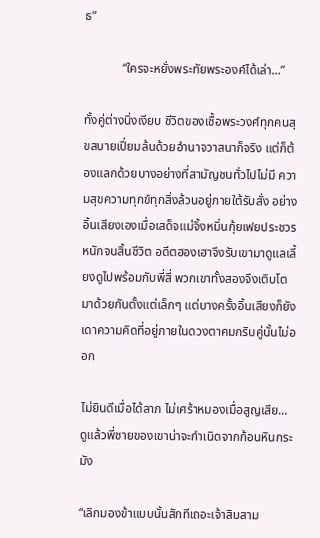ธ”

            “ใครจะหยั่งพระทัยพระองค์ได้เล่า...”

ทั้งคู่ต่างนิ่งเงียบ ชีวิตของเชื้อพระวงศ์ทุกคนสุขสบายเปี่ยมล้นด้วยอำนาจวาสนาก็จริง แต่ก็ต้องแลกด้วยบางอย่างที่สามัญชนทั่วไปไม่มี ความสุขความทุกข์ทุกสิ่งล้วนอยู่ภายใต้รับสั่ง อย่างอิ้นเสียงเองเมื่อเสด็จแม่จิ้งหมิ่นกุ้ยเฟยประชวรหนักจนสิ้นชีวิต อดีตฮองเฮาจึงรับเขามาดูแลเลี้ยงดูไปพร้อมกับพี่สี่ พวกเขาทั้งสองจึงเติบโตมาด้วยกันตั้งแต่เล็กๆ แต่บางครั้งอิ้นเสียงก็ยังเดาความคิดที่อยู่ภายในดวงตาคมกริบคู่นั้นไม่ออก

ไม่ยินดีเมื่อได้ลาภ ไม่เศร้าหมองเมื่อสูญเสีย... ดูแล้วพี่ชายของเขาน่าจะกำเนิดจากก้อนหินกระมัง

“เลิกมองข้าแบบนั้นสักทีเถอะเจ้าสิบสาม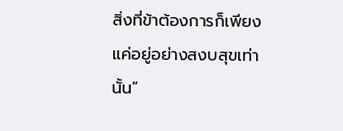สิ่งที่ข้าต้องการก็เพียงแค่อยู่อย่างสงบสุขเท่านั้น”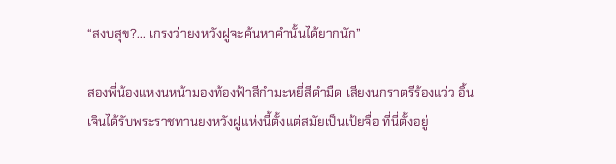“สงบสุข?... เกรงว่ายงหวังฝูจะค้นหาคำนั้นได้ยากนัก”

สองพี่น้องแหงนหน้ามองท้องฟ้าสีกำมะหยี่สีดำมืด เสียงนกราตรีร้องแว่ว อิ้นเจินได้รับพระราชทานยงหวังฝูแห่งนี้ตั้งแต่สมัยเป็นเป้ยจื่อ ที่นี่ตั้งอยู่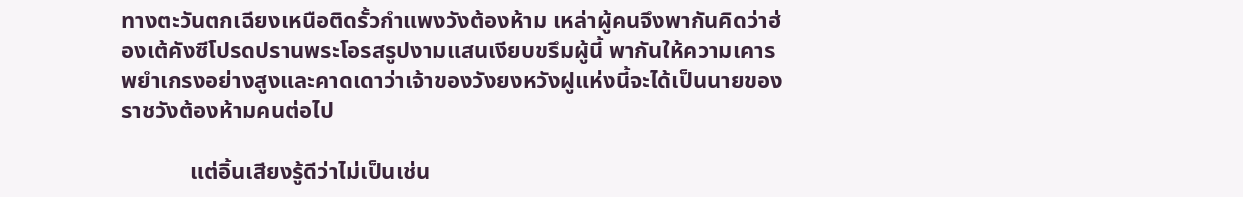ทางตะวันตกเฉียงเหนือติดรั้วกำแพงวังต้องห้าม เหล่าผู้คนจึงพากันคิดว่าฮ่องเต้คังซีโปรดปรานพระโอรสรูปงามแสนเงียบขรึมผู้นี้ พากันให้ความเคารพยำเกรงอย่างสูงและคาดเดาว่าเจ้าของวังยงหวังฝูแห่งนี้จะได้เป็นนายของราชวังต้องห้ามคนต่อไป

            แต่อิ้นเสียงรู้ดีว่าไม่เป็นเช่น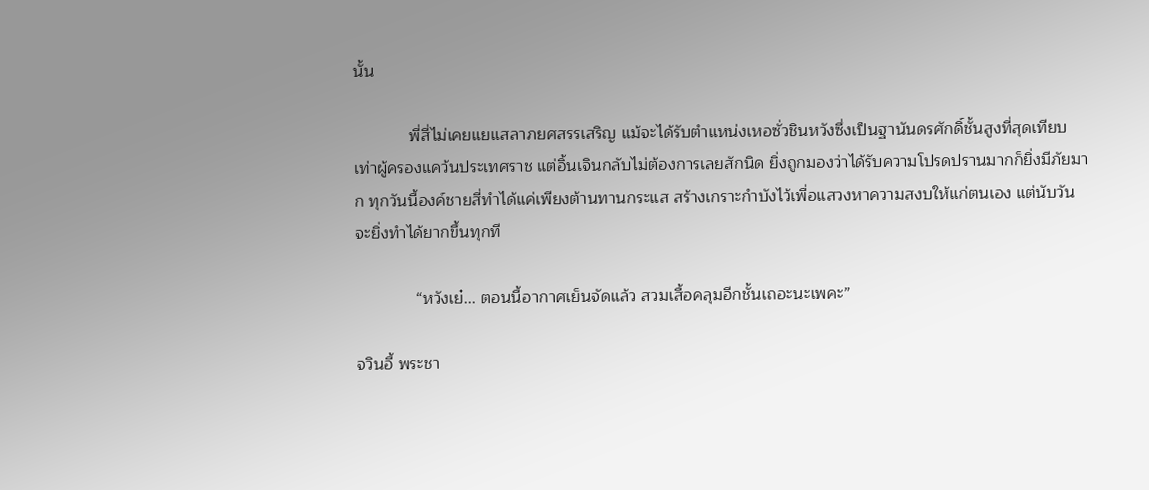นั้น

            พี่สี่ไม่เคยแยแสลาภยศสรรเสริญ แม้จะได้รับตำแหน่งเหอซั่วชินหวังซึ่งเป็นฐานันดรศักดิ์ชั้นสูงที่สุดเทียบเท่าผู้ครองแคว้นประเทศราช แต่อิ้นเจินกลับไม่ต้องการเลยสักนิด ยิ่งถูกมองว่าได้รับความโปรดปรานมากก็ยิ่งมีภัยมาก ทุกวันนี้องค์ชายสี่ทำได้แค่เพียงต้านทานกระแส สร้างเกราะกำบังไว้เพื่อแสวงหาความสงบให้แก่ตนเอง แต่นับวันจะยิ่งทำได้ยากขึ้นทุกที

             “หวังเย๋... ตอนนี้อากาศเย็นจัดแล้ว สวมเสื้อคลุมอีกชั้นเถอะนะเพคะ”

จวินอี้ พระชา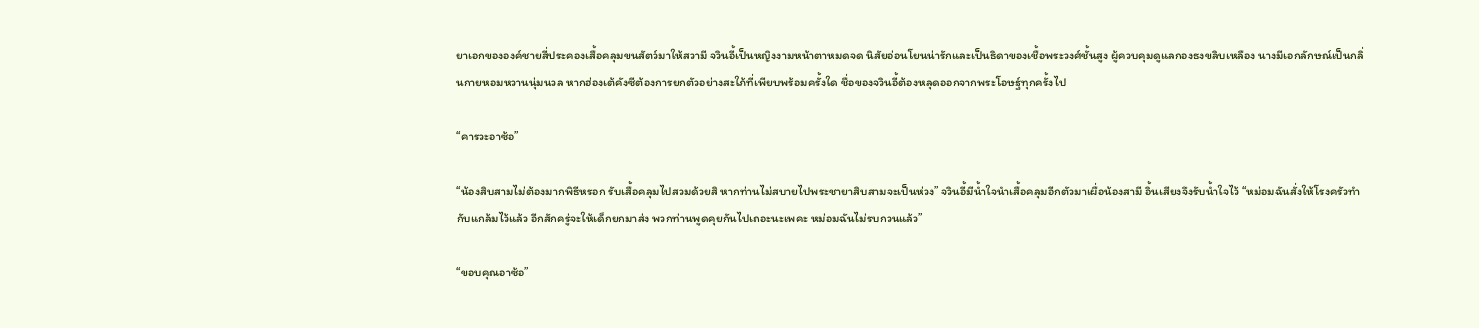ยาเอกขององค์ชายสี่ประคองเสื้อคลุมขนสัตว์มาให้สวามี จวินอี้เป็นหญิงงามหน้าตาหมดจด นิสัยอ่อนโยนน่ารักและเป็นธิดาของเชื้อพระวงศ์ชั้นสูง ผู้ควบคุมดูแลกองธงขลิบเหลือง นางมีเอกลักษณ์เป็นกลิ่นกายหอมหวานนุ่มนวล หากฮ่องเต้คังซีต้องการยกตัวอย่างสะใภ้ที่เพียบพร้อมครั้งใด ชื่อของจวินอี้ต้องหลุดออกจากพระโอษฐ์ทุกครั้งไป

“คารวะอาซ้อ”

“น้องสิบสามไม่ต้องมากพิธีหรอก รับเสื้อคลุมไปสวมด้วยสิ หากท่านไม่สบายไปพระชายาสิบสามจะเป็นห่วง” จวินอี้มีน้ำใจนำเสื้อคลุมอีกตัวมาเผื่อน้องสามี อิ้นเสียงจึงรับน้ำใจไว้ “หม่อมฉันสั่งให้โรงครัวทำกับแกล้มไว้แล้ว อีกสักครู่จะให้เด็กยกมาส่ง พวกท่านพูดคุยกันไปเถอะนะเพคะ หม่อมฉันไม่รบกวนแล้ว”

“ขอบคุณอาซ้อ”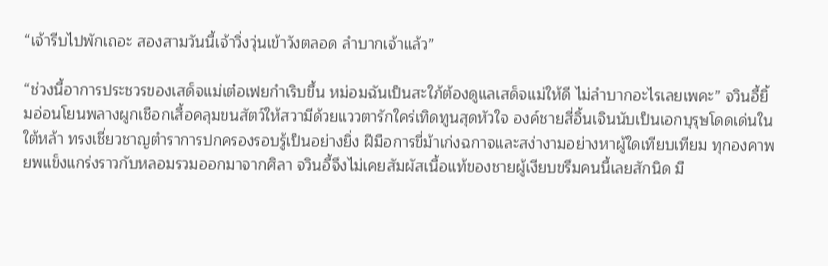“เจ้ารีบไปพักเถอะ สองสามวันนี้เจ้าวิ่งวุ่นเข้าวังตลอด ลำบากเจ้าแล้ว”

“ช่วงนี้อาการประชวรของเสด็จแม่เต๋อเฟยกำเริบขึ้น หม่อมฉันเป็นสะใภ้ต้องดูแลเสด็จแม่ให้ดี ไม่ลำบากอะไรเลยเพคะ” จวินอี้ยิ้มอ่อนโยนพลางผูกเชือกเสื้อคลุมขนสัตว์ให้สวามีด้วยแววตารักใคร่เทิดทูนสุดหัวใจ องค์ชายสี่อิ้นเจินนับเป็นเอกบุรุษโดดเด่นในใต้หล้า ทรงเชี่ยวชาญตำราการปกครองรอบรู้เป็นอย่างยิ่ง ฝีมือการขี่ม้าเก่งฉกาจและสง่างามอย่างหาผู้ใดเทียบเทียม ทุกองคาพยพแข็งแกร่งราวกับหลอมรวมออกมาจากศิลา จวินอี้จึงไม่เคยสัมผัสเนื้อแท้ของชายผู้เงียบขรึมคนนี้เลยสักนิด มื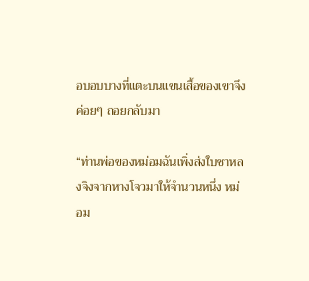อบอบบางที่แตะบนแขนเสื้อของเขาจึงค่อยๆ ถอยกลับมา

“ท่านพ่อของหม่อมฉันเพิ่งส่งใบชาหลงจิงจากหางโจวมาให้จำนวนหนึ่ง หม่อม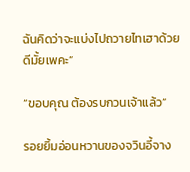ฉันคิดว่าจะแบ่งไปถวายไทเฮาด้วยดีมั้ยเพคะ”

“ขอบคุณ ต้องรบกวนเจ้าแล้ว”

รอยยิ้มอ่อนหวานของจวินอี้จาง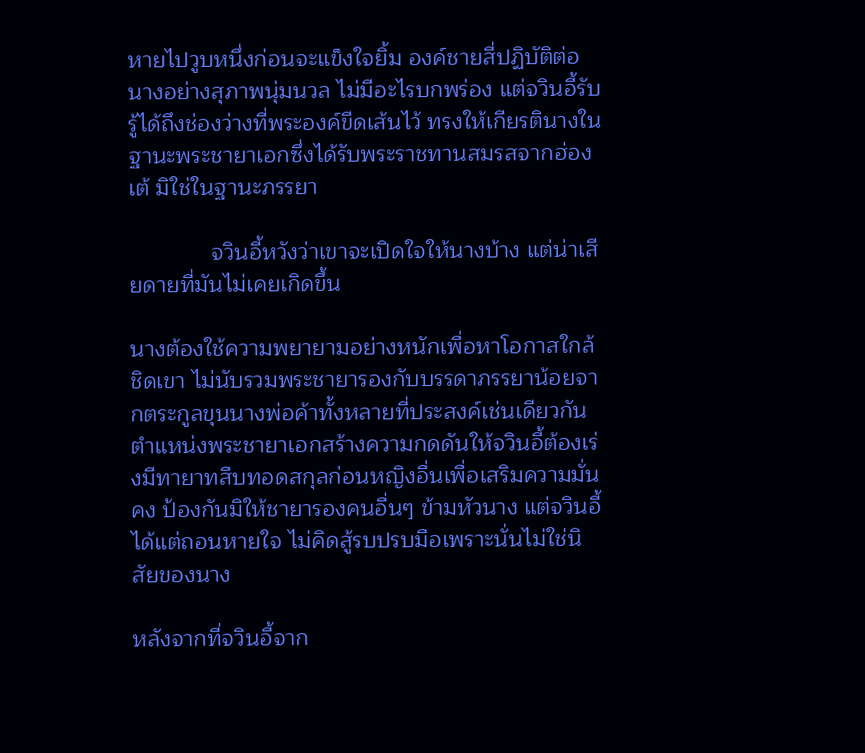หายไปวูบหนึ่งก่อนจะแข็งใจยิ้ม องค์ชายสี่ปฏิบัติต่อนางอย่างสุภาพนุ่มนวล ไม่มีอะไรบกพร่อง แต่จวินอี้รับรู้ได้ถึงช่องว่างที่พระองค์ขีดเส้นไว้ ทรงให้เกียรตินางในฐานะพระชายาเอกซึ่งได้รับพระราชทานสมรสจากฮ่องเต้ มิใช่ในฐานะภรรยา

             จวินอี้หวังว่าเขาจะเปิดใจให้นางบ้าง แต่น่าเสียดายที่มันไม่เคยเกิดขึ้น

นางต้องใช้ความพยายามอย่างหนักเพื่อหาโอกาสใกล้ชิดเขา ไม่นับรวมพระชายารองกับบรรดาภรรยาน้อยจากตระกูลขุนนางพ่อค้าทั้งหลายที่ประสงค์เช่นเดียวกัน ตำแหน่งพระชายาเอกสร้างความกดดันให้จวินอี้ต้องเร่งมีทายาทสืบทอดสกุลก่อนหญิงอื่นเพื่อเสริมความมั่นคง ป้องกันมิให้ชายารองคนอื่นๆ ข้ามหัวนาง แต่จวินอี้ได้แต่ถอนหายใจ ไม่คิดสู้รบปรบมือเพราะนั่นไม่ใช่นิสัยของนาง

หลังจากที่จวินอี้จาก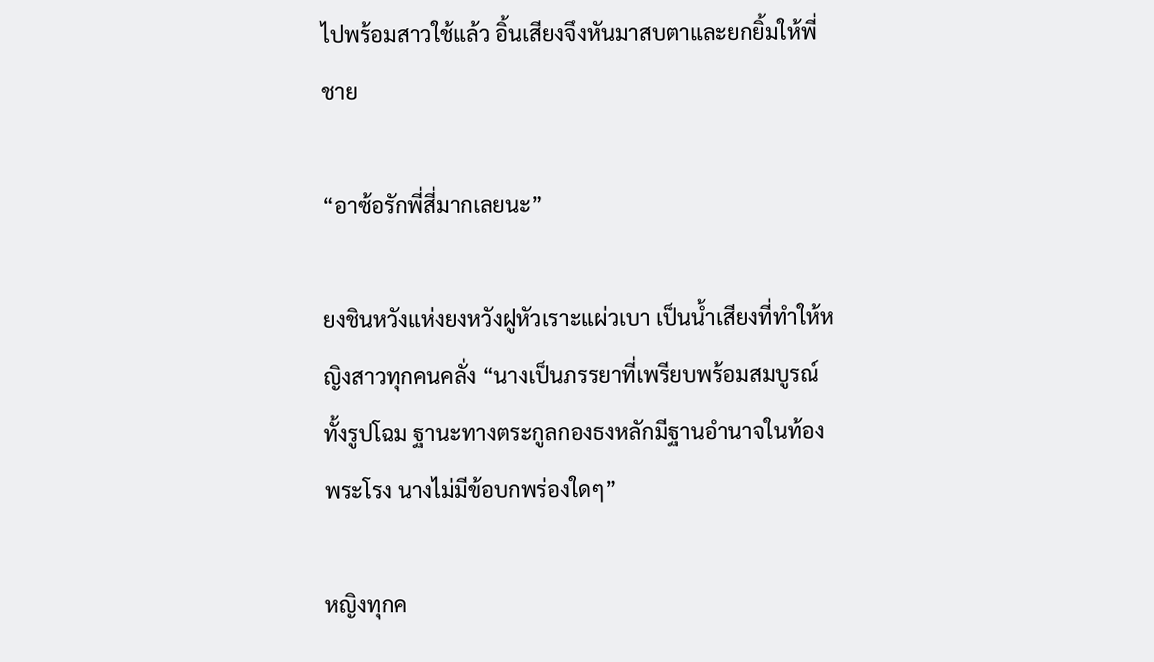ไปพร้อมสาวใช้แล้ว อิ้นเสียงจึงหันมาสบตาและยกยิ้มให้พี่ชาย

“อาซ้อรักพี่สี่มากเลยนะ”

ยงชินหวังแห่งยงหวังฝูหัวเราะแผ่วเบา เป็นน้ำเสียงที่ทำให้หญิงสาวทุกคนคลั่ง “นางเป็นภรรยาที่เพรียบพร้อมสมบูรณ์ ทั้งรูปโฉม ฐานะทางตระกูลกองธงหลักมีฐานอำนาจในท้องพระโรง นางไม่มีข้อบกพร่องใดๆ”

หญิงทุกค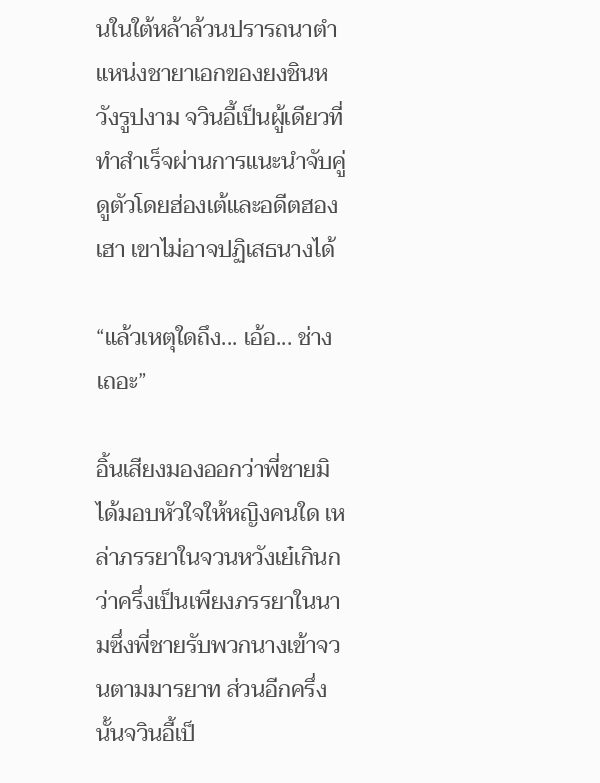นในใต้หล้าล้วนปรารถนาตำแหน่งชายาเอกของยงชินหวังรูปงาม จวินอี้เป็นผู้เดียวที่ทำสำเร็จผ่านการแนะนำจับคู่ดูตัวโดยฮ่องเต้และอดีตฮองเฮา เขาไม่อาจปฏิเสธนางได้

“แล้วเหตุใดถึง... เอ้อ... ช่างเถอะ”

อิ้นเสียงมองออกว่าพี่ชายมิได้มอบหัวใจให้หญิงคนใด เหล่าภรรยาในจวนหวังเย๋เกินกว่าครึ่งเป็นเพียงภรรยาในนามซึ่งพี่ชายรับพวกนางเข้าจวนตามมารยาท ส่วนอีกครึ่งนั้นจวินอี้เป็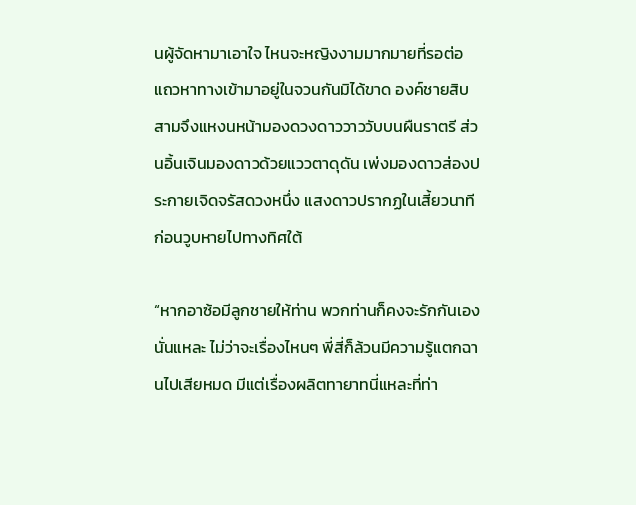นผู้จัดหามาเอาใจ ไหนจะหญิงงามมากมายที่รอต่อแถวหาทางเข้ามาอยู่ในจวนกันมิได้ขาด องค์ชายสิบสามจึงแหงนหน้ามองดวงดาววาววับบนผืนราตรี ส่วนอิ้นเจินมองดาวด้วยแววตาดุดัน เพ่งมองดาวส่องประกายเจิดจรัสดวงหนึ่ง แสงดาวปรากฏในเสี้ยวนาทีก่อนวูบหายไปทางทิศใต้

“หากอาซ้อมีลูกชายให้ท่าน พวกท่านก็คงจะรักกันเองนั่นแหละ ไม่ว่าจะเรื่องไหนๆ พี่สี่ก็ล้วนมีความรู้แตกฉานไปเสียหมด มีแต่เรื่องผลิตทายาทนี่แหละที่ท่า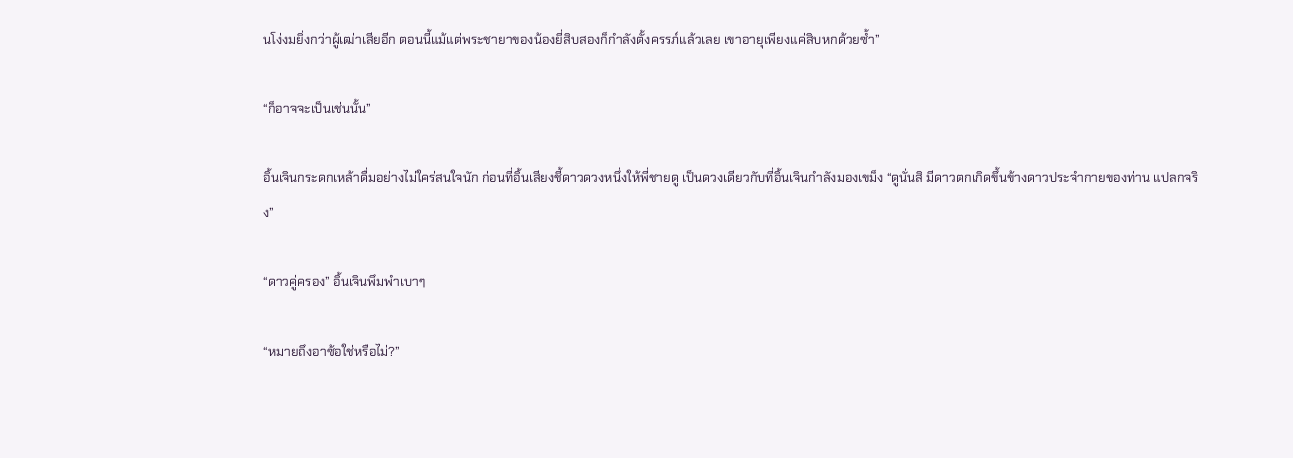นโง่งมยิ่งกว่าผู้เฒ่าเสียอีก ตอนนี้แม้แต่พระชายาของน้องยี่สิบสองก็กำลังตั้งครรภ์แล้วเลย เขาอายุเพียงแค่สิบหกด้วยซ้ำ”

“ก็อาจจะเป็นเช่นนั้น”

อิ้นเจินกระดกเหล้าดื่มอย่างไม่ใคร่สนใจนัก ก่อนที่อิ้นเสียงชี้ดาวดวงหนึ่งให้พี่ชายดู เป็นดวงเดียวกับที่อิ้นเจินกำลังมองเขม็ง “ดูนั่นสิ มีดาวตกเกิดขึ้นข้างดาวประจำกายของท่าน แปลกจริง”

“ดาวคู่ครอง” อิ้นเจินพึมพำเบาๆ

“หมายถึงอาซ้อใช่หรือไม่?”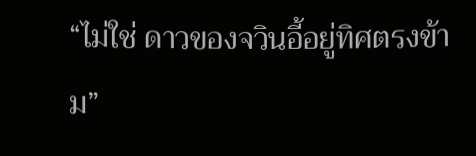“ไม่ใช่ ดาวของจวินอี้อยู่ทิศตรงข้าม”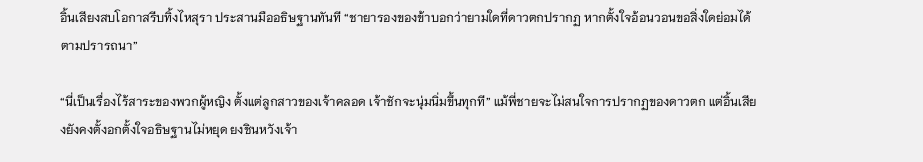อิ้นเสียงสบโอกาสรีบทิ้งไหสุรา ประสานมืออธิษฐานทันที “ชายารองของข้าบอกว่ายามใดที่ดาวตกปรากฏ หากตั้งใจอ้อนวอนขอสิ่งใดย่อมได้ตามปรารถนา”

“นี่เป็นเรื่องไร้สาระของพวกผู้หญิง ตั้งแต่ลูกสาวของเจ้าคลอด เจ้าชักจะนุ่มนิ่มขึ้นทุกที” แม้พี่ชายจะไม่สนใจการปรากฏของดาวตก แต่อิ้นเสียงยังคงตั้งอกตั้งใจอธิษฐานไม่หยุด ยงชินหวังเจ้า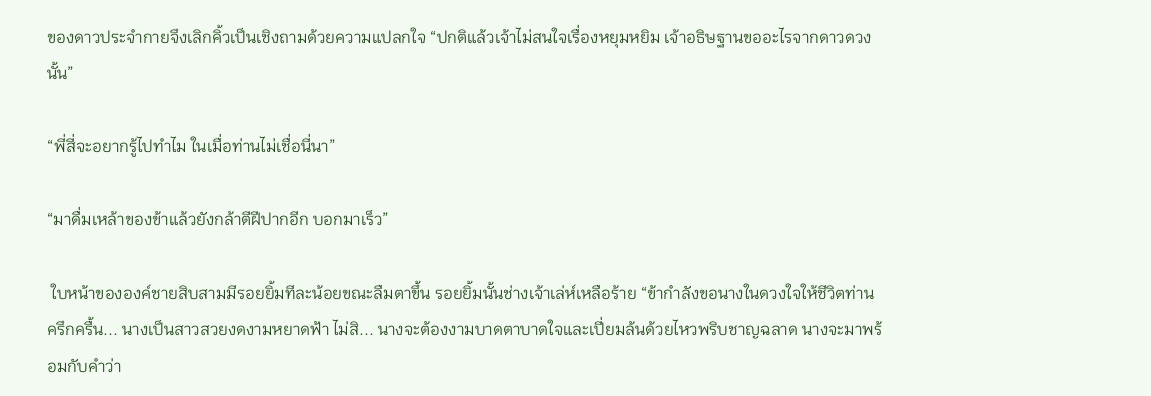ของดาวประจำกายจึงเลิกคิ้วเป็นเชิงถามด้วยความแปลกใจ “ปกติแล้วเจ้าไม่สนใจเรื่องหยุมหยิม เจ้าอธิษฐานขออะไรจากดาวดวงนั้น”

“พี่สี่จะอยากรู้ไปทำไม ในเมื่อท่านไม่เชื่อนี่นา”

“มาดื่มเหล้าของข้าแล้วยังกล้าตีฝีปากอีก บอกมาเร็ว”

 ใบหน้าขององค์ชายสิบสามมีรอยยิ้มทีละน้อยขณะลืมตาขึ้น รอยยิ้มนั้นช่างเจ้าเล่ห์เหลือร้าย “ข้ากำลังขอนางในดวงใจให้ชีวิตท่านครึกครื้น... นางเป็นสาวสวยงดงามหยาดฟ้า ไม่สิ... นางจะต้องงามบาดตาบาดใจและเปี่ยมล้นด้วยไหวพริบชาญฉลาด นางจะมาพร้อมกับคำว่า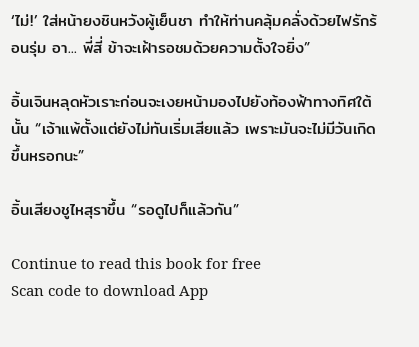‘ไม่!’ ใส่หน้ายงชินหวังผู้เย็นชา ทำให้ท่านคลุ้มคลั่งด้วยไฟรักร้อนรุ่ม อา... พี่สี่ ข้าจะเฝ้ารอชมด้วยความตั้งใจยิ่ง”

อิ้นเจินหลุดหัวเราะก่อนจะเงยหน้ามองไปยังท้องฟ้าทางทิศใต้นั้น “เจ้าแพ้ตั้งแต่ยังไม่ทันเริ่มเสียแล้ว เพราะมันจะไม่มีวันเกิดขึ้นหรอกนะ”

อิ้นเสียงชูไหสุราขึ้น “รอดูไปก็แล้วกัน”

Continue to read this book for free
Scan code to download App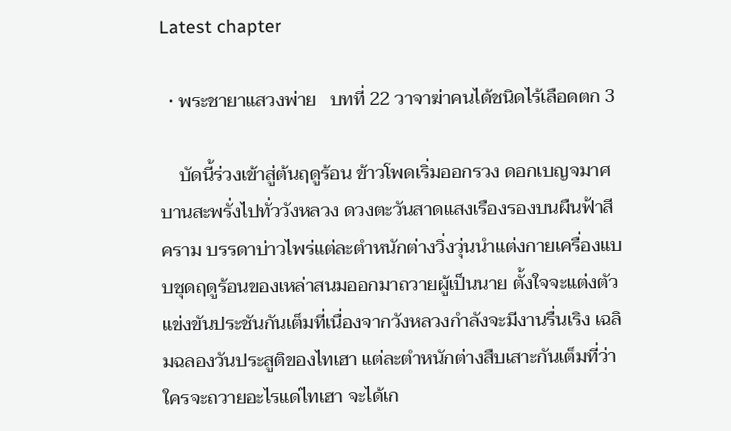Latest chapter

  • พระชายาแสวงพ่าย   บทที่ 22 วาจาฆ่าคนได้ชนิดไร้เลือดตก 3

    บัดนี้ร่วงเข้าสู่ต้นฤดูร้อน ข้าวโพดเริ่มออกรวง ดอกเบญจมาศบานสะพรั่งไปทั่ววังหลวง ดวงตะวันสาดแสงเรืองรองบนผืนฟ้าสีคราม บรรดาบ่าวไพร่แต่ละตำหนักต่างวิ่งวุ่นนำแต่งกายเครื่องแบบชุดฤดูร้อนของเหล่าสนมออกมาถวายผู้เป็นนาย ตั้งใจจะแต่งตัวแข่งขันประชันกันเต็มที่เนื่องจากวังหลวงกำลังจะมีงานรื่นเริง เฉลิมฉลองวันประสูติของไทเฮา แต่ละตำหนักต่างสืบเสาะกันเต็มที่ว่าใครจะถวายอะไรแด่ไทเฮา จะได้เก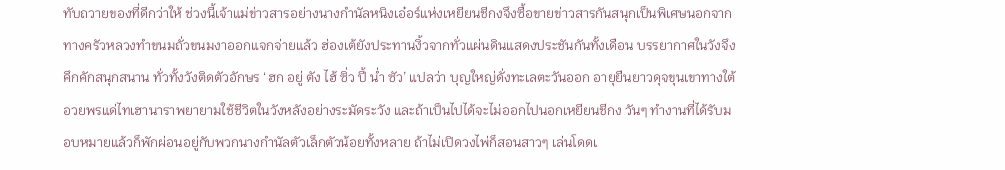ทับถวายของที่ดีกว่าให้ ช่วงนี้เจ้าแม่ข่าวสารอย่างนางกำนัลหนิงเอ๋อร์แห่งเหยียนชีกงจึงซื้อขายข่าวสารกันสนุกเป็นพิเศษนอกจากทางครัวหลวงทำขนมถั่วขนมงาออกแจกจ่ายแล้ว ฮ่องเต้ยังประทานงิ้วจากทั่วแผ่นดินแสดงประชันกันทั้งเดือน บรรยากาศในวังจึงคึกคักสนุกสนาน ทั่วทั้งวังติดตัวอักษร ‘ฮก อยู่ ตัง ไฮ้ ซิ่ว ปี้ น่ำ ซัว’ แปลว่า บุญใหญ่ดั่งทะเลตะวันออก อายุยืนยาวดุจขุนเขาทางใต้ อวยพรแด่ไทเฮานาราพยายามใช้ชีวิตในวังหลังอย่างระมัดระวัง และถ้าเป็นไปได้จะไม่ออกไปนอกเหยียนชีกง วันๆ ทำงานที่ได้รับมอบหมายแล้วก็พักผ่อนอยู่กับพวกนางกำนัลตัวเล็กตัวน้อยทั้งหลาย ถ้าไม่เปิดวงไพ่ก็สอนสาวๆ เล่นโดดเ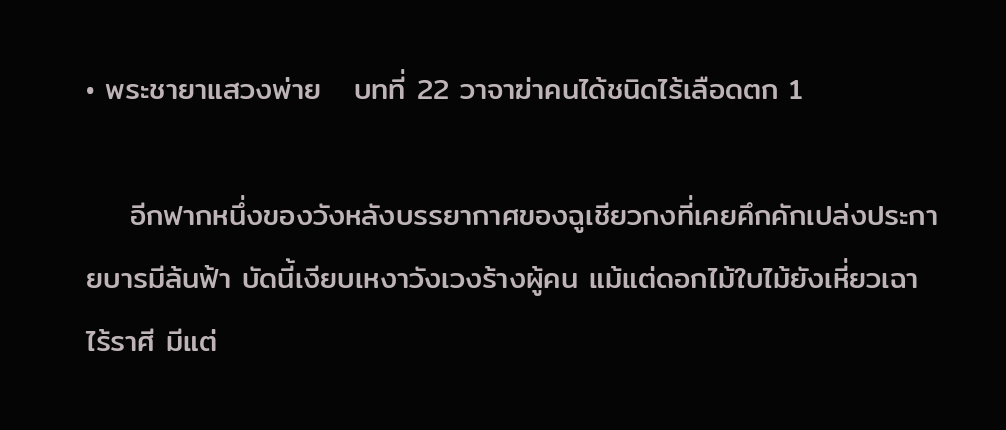• พระชายาแสวงพ่าย   บทที่ 22 วาจาฆ่าคนได้ชนิดไร้เลือดตก 1

    อีกฟากหนึ่งของวังหลังบรรยากาศของฉูเชียวกงที่เคยคึกคักเปล่งประกายบารมีล้นฟ้า บัดนี้เงียบเหงาวังเวงร้างผู้คน แม้แต่ดอกไม้ใบไม้ยังเหี่ยวเฉาไร้ราศี มีแต่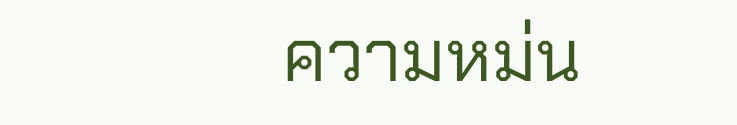ความหม่น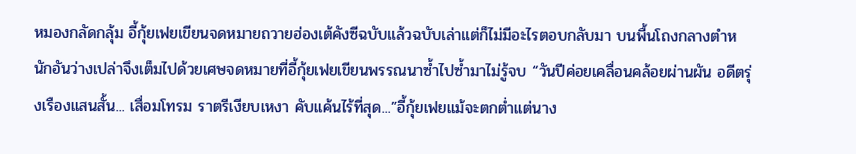หมองกลัดกลุ้ม อี้กุ้ยเฟยเขียนจดหมายถวายฮ่องเต้คังซีฉบับแล้วฉบับเล่าแต่ก็ไม่มีอะไรตอบกลับมา บนพื้นโถงกลางตำหนักอันว่างเปล่าจึงเต็มไปด้วยเศษจดหมายที่อี้กุ้ยเฟยเขียนพรรณนาซ้ำไปซ้ำมาไม่รู้จบ “วันปีค่อยเคลื่อนคล้อยผ่านผัน อดีตรุ่งเรืองแสนสั้น... เสื่อมโทรม ราตรีเงียบเหงา คับแค้นไร้ที่สุด...”อี้กุ้ยเฟยแม้จะตกต่ำแต่นาง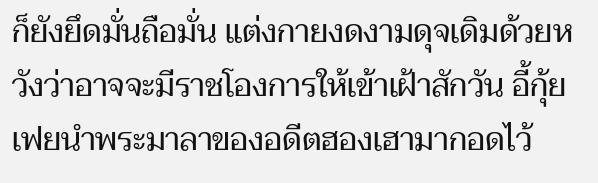ก็ยังยึดมั่นถือมั่น แต่งกายงดงามดุจเดิมด้วยหวังว่าอาจจะมีราชโองการให้เข้าเฝ้าสักวัน อี้กุ้ยเฟยนำพระมาลาของอดีตฮองเฮามากอดไว้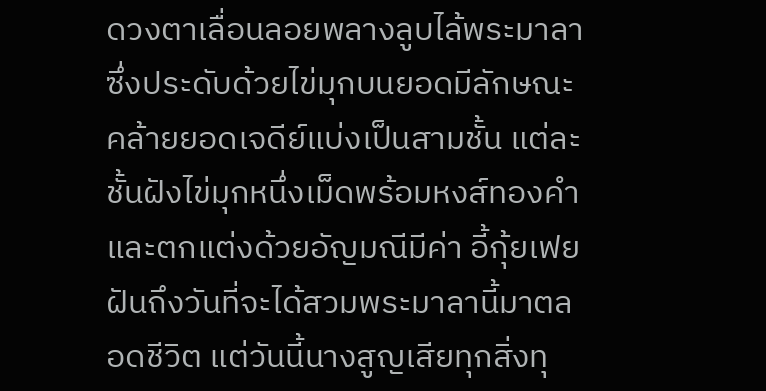ดวงตาเลื่อนลอยพลางลูบไล้พระมาลาซึ่งประดับด้วยไข่มุกบนยอดมีลักษณะคล้ายยอดเจดีย์แบ่งเป็นสามชั้น แต่ละชั้นฝังไข่มุกหนึ่งเม็ดพร้อมหงส์ทองคำและตกแต่งด้วยอัญมณีมีค่า อี้กุ้ยเฟยฝันถึงวันที่จะได้สวมพระมาลานี้มาตลอดชีวิต แต่วันนี้นางสูญเสียทุกสิ่งทุ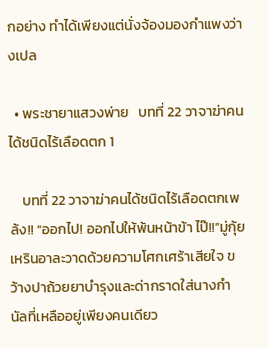กอย่าง ทำได้เพียงแต่นั่งจ้องมองกำแพงว่างเปล

  • พระชายาแสวงพ่าย   บทที่ 22 วาจาฆ่าคนได้ชนิดไร้เลือดตก 1

    บทที่ 22 วาจาฆ่าคนได้ชนิดไร้เลือดตกเพล้ง!! “ออกไป! ออกไปให้พ้นหน้าข้า ไป๊!!”มู่กุ้ยเหรินอาละวาดด้วยความโศกเศร้าเสียใจ ขว้างปาถ้วยยาบำรุงและด่ากราดใส่นางกำนัลที่เหลืออยู่เพียงคนเดียว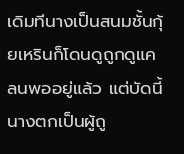เดิมทีนางเป็นสนมชั้นกุ้ยเหรินก็โดนดูถูกดูแคลนพออยู่แล้ว แต่บัดนี้นางตกเป็นผู้ถู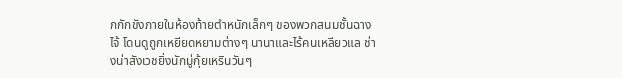กกักขังภายในห้องท้ายตำหนักเล็กๆ ของพวกสนมชั้นฉางไจ้ โดนดูถูกเหยียดหยามต่างๆ นานาและไร้คนเหลียวแล ช่างน่าสังเวชยิ่งนักมู่กุ้ยเหรินวันๆ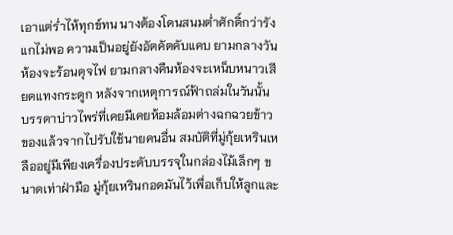เอาแต่ร่ำไห้ทุกข์ทน นางต้องโดนสนมต่ำศักดิ์กว่ารังแกไม่พอ ความเป็นอยู่ยังอัตคัตคับแคบ ยามกลางวันห้องจะร้อนดุจไฟ ยามกลางคืนห้องจะเหน็บหนาวเสียดแทงกระดูก หลังจากเหตุการณ์ฟ้าถล่มในวันนั้น บรรดาบ่าวไพร่ที่เคยมีเคยห้อมล้อมต่างฉกฉวยข้าวของแล้วจากไปรับใช้นายคนอื่น สมบัติที่มู่กุ้ยเหรินเหลืออยู่มีเพียงเครื่องประดับบรรจุในกล่องไม้เล็กๆ ขนาดเท่าฝ่ามือ มู่กุ้ยเหรินกอดมันไว้เพื่อเก็บให้ลูกและ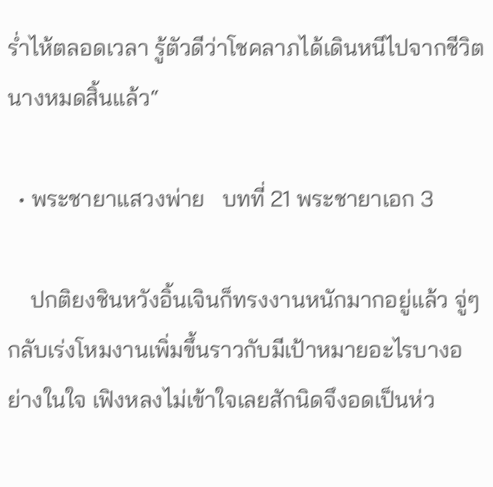ร่ำไห้ตลอดเวลา รู้ตัวดีว่าโชคลาภได้เดินหนีไปจากชีวิตนางหมดสิ้นแล้ว“

  • พระชายาแสวงพ่าย   บทที่ 21 พระชายาเอก 3

    ปกติยงชินหวังอิ้นเจินก็ทรงงานหนักมากอยู่แล้ว จู่ๆ กลับเร่งโหมงานเพิ่มขึ้นราวกับมีเป้าหมายอะไรบางอย่างในใจ เฟิงหลงไม่เข้าใจเลยสักนิดจึงอดเป็นห่ว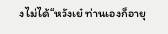งไม่ได้“หวังเย๋ ท่านเองก็อายุ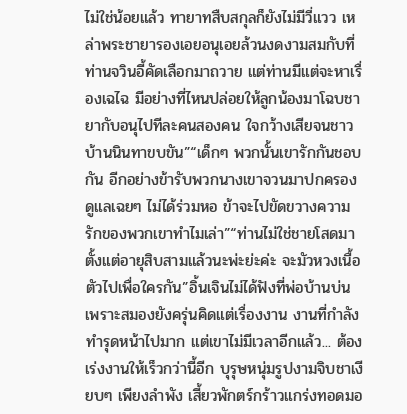ไม่ใช่น้อยแล้ว ทายาทสืบสกุลก็ยังไม่มีวี่แวว เหล่าพระชายารองเอยอนุเอยล้วนงดงามสมกับที่ท่านจวินอี้คัดเลือกมาถวาย แต่ท่านมีแต่จะหาเรื่องเฉไฉ มีอย่างที่ไหนปล่อยให้ลูกน้องมาโฉบชายากับอนุไปทีละคนสองคน ใจกว้างเสียจนชาวบ้านนินทาขบขัน”“เด็กๆ พวกนั้นเขารักกันชอบกัน อีกอย่างข้ารับพวกนางเขาจวนมาปกครองดูแลเฉยๆ ไม่ได้ร่วมหอ ข้าจะไปขัดขวางความรักของพวกเขาทำไมเล่า”“ท่านไม่ใช่ชายโสดมาตั้งแต่อายุสิบสามแล้วนะพ่ะย่ะค่ะ จะมัวหวงเนื้อตัวไปเพื่อใครกัน”อิ้นเจินไม่ได้ฟังที่พ่อบ้านบ่น เพราะสมองยังครุ่นคิดแต่เรื่องงาน งานที่กำลังทำรุดหน้าไปมาก แต่เขาไม่มีเวลาอีกแล้ว... ต้องเร่งงานให้เร็วกว่านี้อีก บุรุษหนุ่มรูปงามจิบชาเงียบๆ เพียงลำพัง เสี้ยวพักตร์กร้าวแกร่งทอดมอ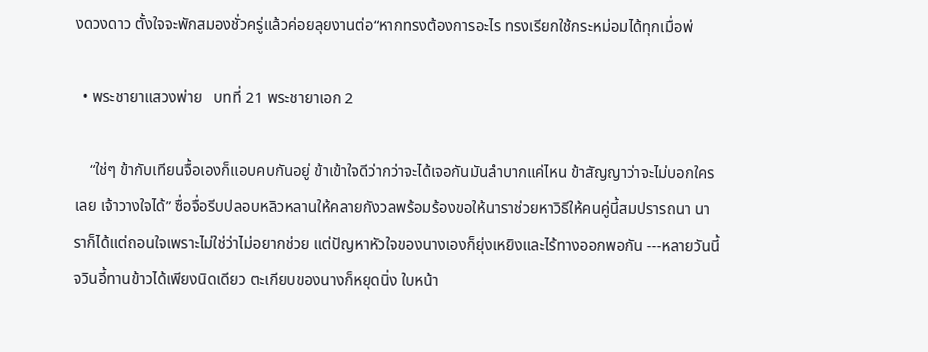งดวงดาว ตั้งใจจะพักสมองชั่วครู่แล้วค่อยลุยงานต่อ“หากทรงต้องการอะไร ทรงเรียกใช้กระหม่อมได้ทุกเมื่อพ่

  • พระชายาแสวงพ่าย   บทที่ 21 พระชายาเอก 2

    “ใช่ๆ ข้ากับเทียนจื้อเองก็แอบคบกันอยู่ ข้าเข้าใจดีว่ากว่าจะได้เจอกันมันลำบากแค่ไหน ข้าสัญญาว่าจะไม่บอกใครเลย เจ้าวางใจได้” ซื่อจื่อรีบปลอบหลิวหลานให้คลายกังวลพร้อมร้องขอให้นาราช่วยหาวิธีให้คนคู่นี้สมปรารถนา นาราก็ได้แต่ถอนใจเพราะไม่ใช่ว่าไม่อยากช่วย แต่ปัญหาหัวใจของนางเองก็ยุ่งเหยิงและไร้ทางออกพอกัน ---หลายวันนี้จวินอี้ทานข้าวได้เพียงนิดเดียว ตะเกียบของนางก็หยุดนิ่ง ใบหน้า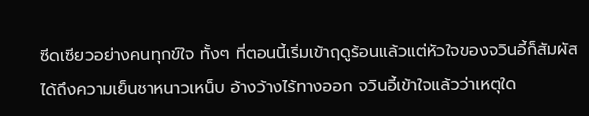ซีดเซียวอย่างคนทุกข์ใจ ทั้งๆ ที่ตอนนี้เริ่มเข้าฤดูร้อนแล้วแต่หัวใจของจวินอี้ก็สัมผัสได้ถึงความเย็นชาหนาวเหน็บ อ้างว้างไร้ทางออก จวินอี้เข้าใจแล้วว่าเหตุใด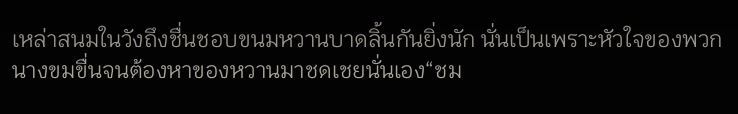เหล่าสนมในวังถึงชื่นชอบขนมหวานบาดลิ้นกันยิ่งนัก นั่นเป็นเพราะหัวใจของพวกนางขมขื่นจนต้องหาของหวานมาชดเชยนั่นเอง“ชม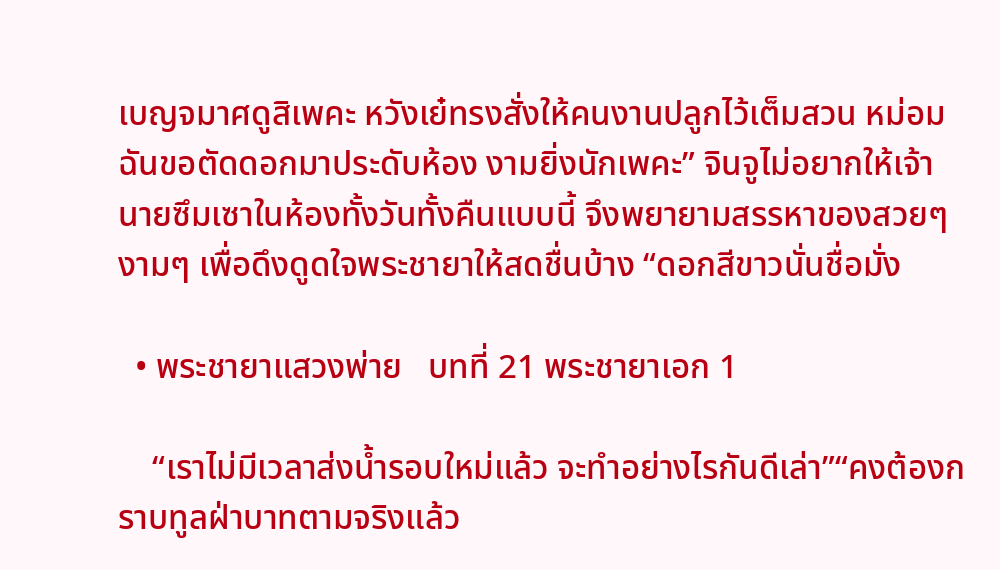เบญจมาศดูสิเพคะ หวังเย๋ทรงสั่งให้คนงานปลูกไว้เต็มสวน หม่อมฉันขอตัดดอกมาประดับห้อง งามยิ่งนักเพคะ” จินจูไม่อยากให้เจ้านายซึมเซาในห้องทั้งวันทั้งคืนแบบนี้ จึงพยายามสรรหาของสวยๆ งามๆ เพื่อดึงดูดใจพระชายาให้สดชื่นบ้าง “ดอกสีขาวนั่นชื่อมั่ง

  • พระชายาแสวงพ่าย   บทที่ 21 พระชายาเอก 1

    “เราไม่มีเวลาส่งน้ำรอบใหม่แล้ว จะทำอย่างไรกันดีเล่า”“คงต้องกราบทูลฝ่าบาทตามจริงแล้ว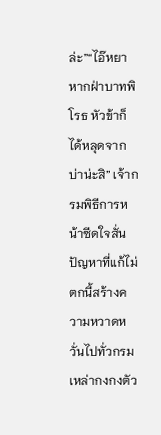ล่ะ”“ไอ๊หยา หากฝ่าบาทพิโรธ หัวข้าก็ได้หลุดจากบ่าน่ะสิ” เจ้ากรมพิธีการหน้าซีดใจสั่น ปัญหาที่แก้ไม่ตกนี้สร้างความหวาดหวั่นไปทั่วกรม เหล่ากงกงตัว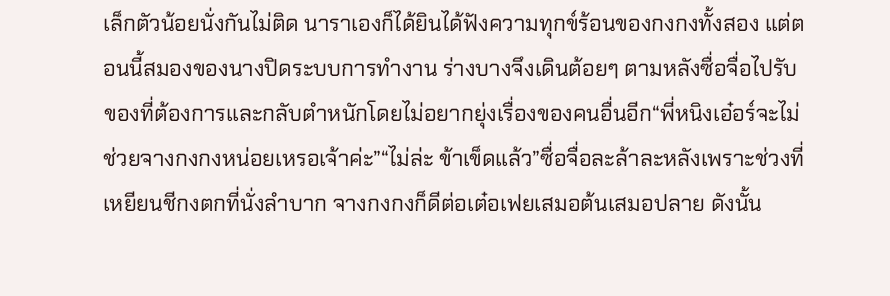เล็กตัวน้อยนั่งกันไม่ติด นาราเองก็ได้ยินได้ฟังความทุกข์ร้อนของกงกงทั้งสอง แต่ตอนนี้สมองของนางปิดระบบการทำงาน ร่างบางจึงเดินต้อยๆ ตามหลังซื่อจื่อไปรับของที่ต้องการและกลับตำหนักโดยไม่อยากยุ่งเรื่องของคนอื่นอีก“พี่หนิงเอ๋อร์จะไม่ช่วยจางกงกงหน่อยเหรอเจ้าค่ะ”“ไม่ล่ะ ข้าเข็ดแล้ว”ซื่อจื่อละล้าละหลังเพราะช่วงที่เหยียนชีกงตกที่นั่งลำบาก จางกงกงก็ดีต่อเต๋อเฟยเสมอต้นเสมอปลาย ดังนั้น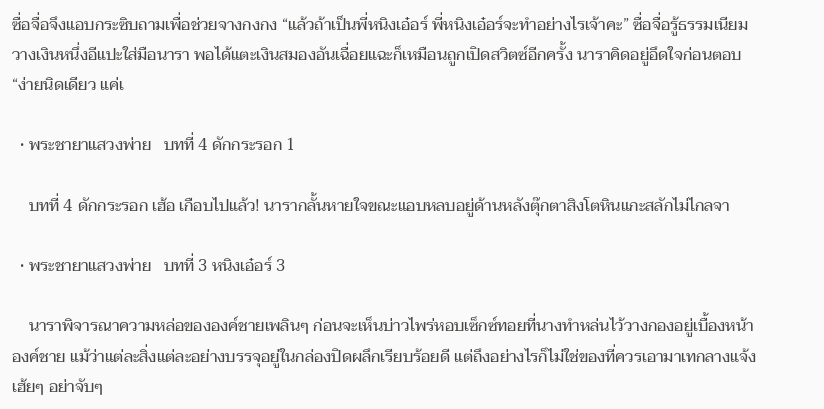ซื่อจื่อจึงแอบกระซิบถามเพื่อช่วยจางกงกง “แล้วถ้าเป็นพี่หนิงเอ๋อร์ พี่หนิงเอ๋อร์จะทำอย่างไรเจ้าคะ” ซื่อจื่อรู้ธรรมเนียม วางเงินหนึ่งอีแปะใส่มือนารา พอได้แตะเงินสมองอันเฉื่อยแฉะก็เหมือนถูกเปิดสวิตซ์อีกครั้ง นาราคิดอยู่อึดใจก่อนตอบ“ง่ายนิดเดียว แค่เ

  • พระชายาแสวงพ่าย   บทที่ 4 ดักกระรอก 1

    บทที่ 4 ดักกระรอก เฮ้อ เกือบไปแล้ว! นารากลั้นหายใจขณะแอบหลบอยู่ด้านหลังตุ๊กตาสิงโตหินแกะสลักไม่ไกลจา

  • พระชายาแสวงพ่าย   บทที่ 3 หนิงเอ๋อร์ 3

    นาราพิจารณาความหล่อขององค์ชายเพลินๆ ก่อนจะเห็นบ่าวไพร่หอบเซ็กซ์ทอยที่นางทำหล่นไว้วางกองอยู่เบื้องหน้าองค์ชาย แม้ว่าแต่ละสิ่งแต่ละอย่างบรรจุอยู่ในกล่องปิดผลึกเรียบร้อยดี แต่ถึงอย่างไรก็ไม่ใช่ของที่ควรเอามาเทกลางแจ้งเฮ้ยๆ อย่าจับๆ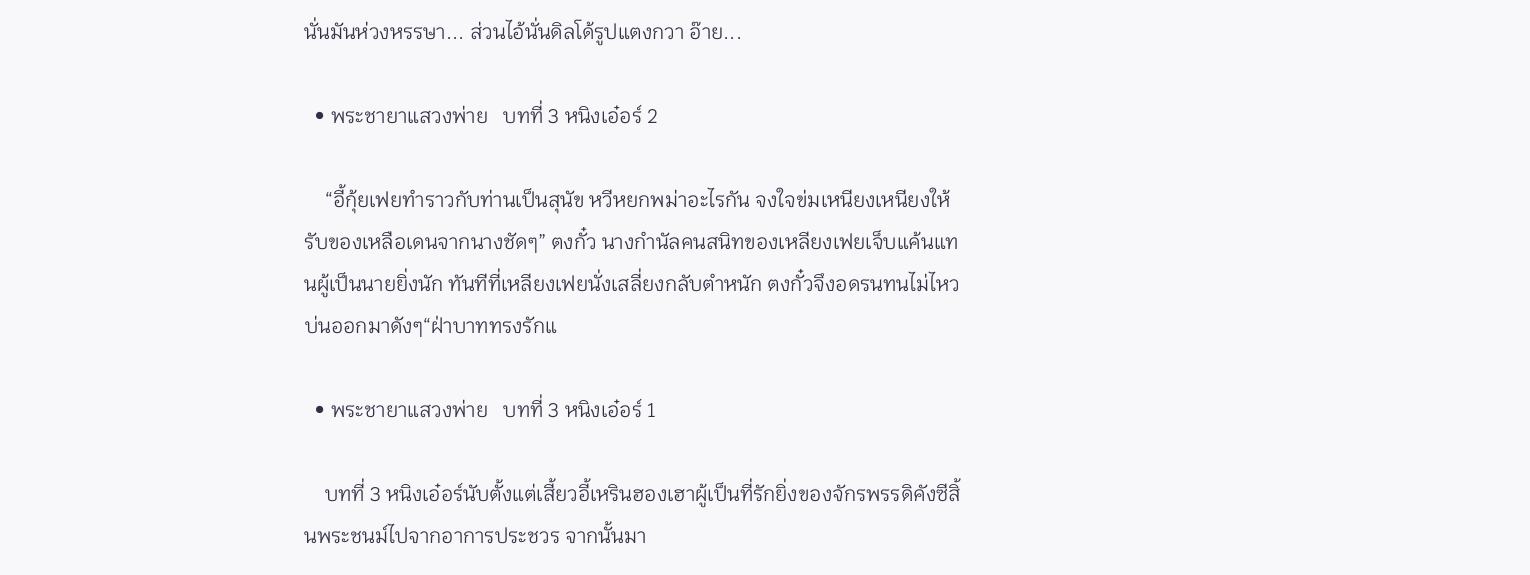นั่นมันห่วงหรรษา... ส่วนไอ้นั่นดิลโด้รูปแตงกวา อ๊าย...

  • พระชายาแสวงพ่าย   บทที่ 3 หนิงเอ๋อร์ 2

    “อี้กุ้ยเฟยทำราวกับท่านเป็นสุนัข หวีหยกพม่าอะไรกัน จงใจข่มเหนียงเหนียงให้รับของเหลือเดนจากนางชัดๆ” ตงกั๋ว นางกำนัลคนสนิทของเหลียงเฟยเจ็บแค้นแทนผู้เป็นนายยิ่งนัก ทันทีที่เหลียงเฟยนั่งเสลี่ยงกลับตำหนัก ตงกั๋วจึงอดรนทนไม่ไหว บ่นออกมาดังๆ“ฝ่าบาททรงรักแ

  • พระชายาแสวงพ่าย   บทที่ 3 หนิงเอ๋อร์ 1

    บทที่ 3 หนิงเอ๋อร์นับตั้งแต่เสี้ยวอี้เหรินฮองเฮาผู้เป็นที่รักยิ่งของจักรพรรดิคังซีสิ้นพระชนม์ไปจากอาการประชวร จากนั้นมา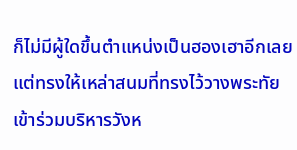ก็ไม่มีผู้ใดขึ้นตำแหน่งเป็นฮองเฮาอีกเลย แต่ทรงให้เหล่าสนมที่ทรงไว้วางพระทัยเข้าร่วมบริหารวังห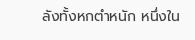ลังทั้งหกตำหนัก หนึ่งใน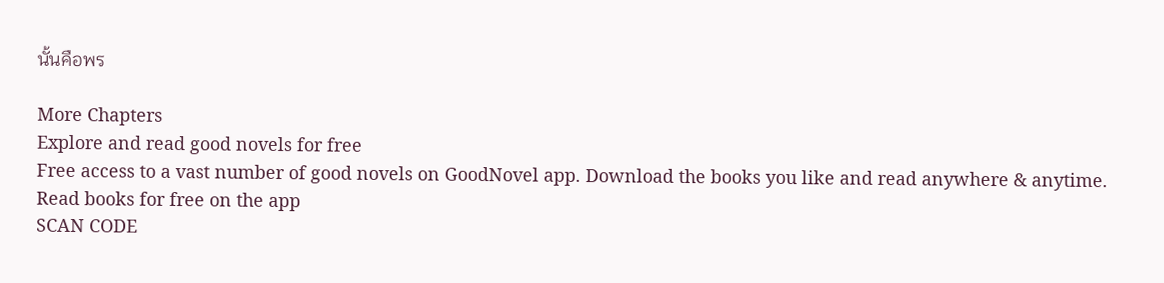นั้นคือพร

More Chapters
Explore and read good novels for free
Free access to a vast number of good novels on GoodNovel app. Download the books you like and read anywhere & anytime.
Read books for free on the app
SCAN CODE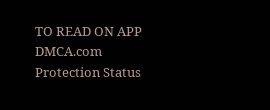TO READ ON APP
DMCA.com Protection Status